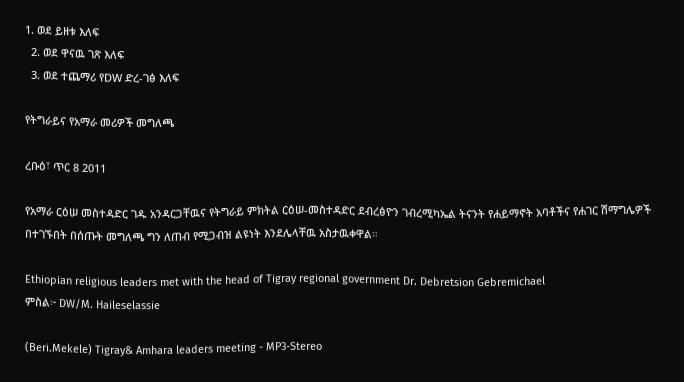1. ወደ ይዘቱ እለፍ
  2. ወደ ዋናዉ ገጽ እለፍ
  3. ወደ ተጨማሪ የDW ድረ-ገፅ እለፍ

የትግራይና የአማራ መሪዎች መግለጫ

ረቡዕ፣ ጥር 8 2011

የአማራ ርዕሠ መስተዳድር ገዱ አንዳርጋቸዉና የትግራይ ምክትል ርዕሠ-መስተዳድር ደብረፅዮን ገብረሚካኤል ትናንት የሐይማኖት አባቶችና የሐገር ሽማግሌዎች በተገኙበት በሰጡት መግለጫ ግን ለጠብ የሚጋብዝ ልዩነት እንደሌላቸዉ አስታዉቀዋል።

Ethiopian religious leaders met with the head of Tigray regional government Dr. Debretsion Gebremichael
ምስል፦ DW/M. Haileselassie

(Beri.Mekele) Tigray& Amhara leaders meeting - MP3-Stereo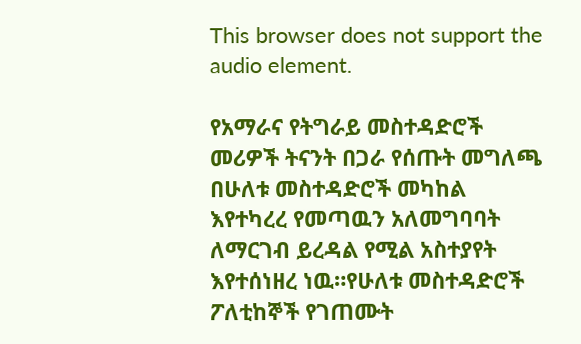This browser does not support the audio element.

የአማራና የትግራይ መስተዳድሮች መሪዎች ትናንት በጋራ የሰጡት መግለጫ በሁለቱ መስተዳድሮች መካከል እየተካረረ የመጣዉን አለመግባባት ለማርገብ ይረዳል የሚል አስተያየት እየተሰነዘረ ነዉ።የሁለቱ መስተዳድሮች ፖለቲከኞች የገጠሙት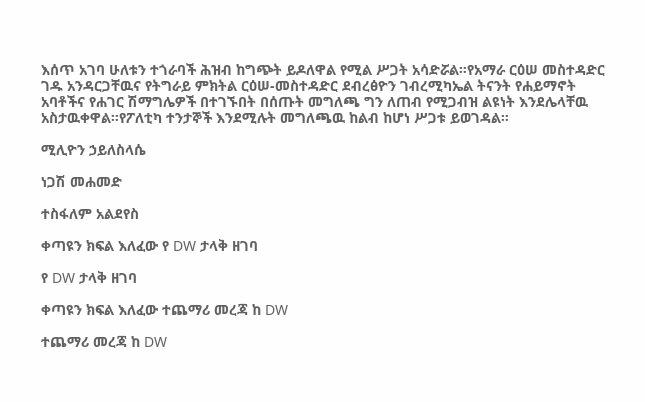እሰጥ አገባ ሁለቱን ተጎራባች ሕዝብ ከግጭት ይዶለዋል የሚል ሥጋት አሳድሯል።የአማራ ርዕሠ መስተዳድር ገዱ አንዳርጋቸዉና የትግራይ ምክትል ርዕሠ-መስተዳድር ደብረፅዮን ገብረሚካኤል ትናንት የሐይማኖት አባቶችና የሐገር ሽማግሌዎች በተገኙበት በሰጡት መግለጫ ግን ለጠብ የሚጋብዝ ልዩነት እንደሌላቸዉ አስታዉቀዋል።የፖለቲካ ተንታኞች እንደሚሉት መግለጫዉ ከልብ ከሆነ ሥጋቱ ይወገዳል።

ሚሊዮን ኃይለስላሴ

ነጋሽ መሐመድ

ተስፋለም አልደየስ

ቀጣዩን ክፍል እለፈው የ DW ታላቅ ዘገባ

የ DW ታላቅ ዘገባ

ቀጣዩን ክፍል እለፈው ተጨማሪ መረጃ ከ DW

ተጨማሪ መረጃ ከ DW